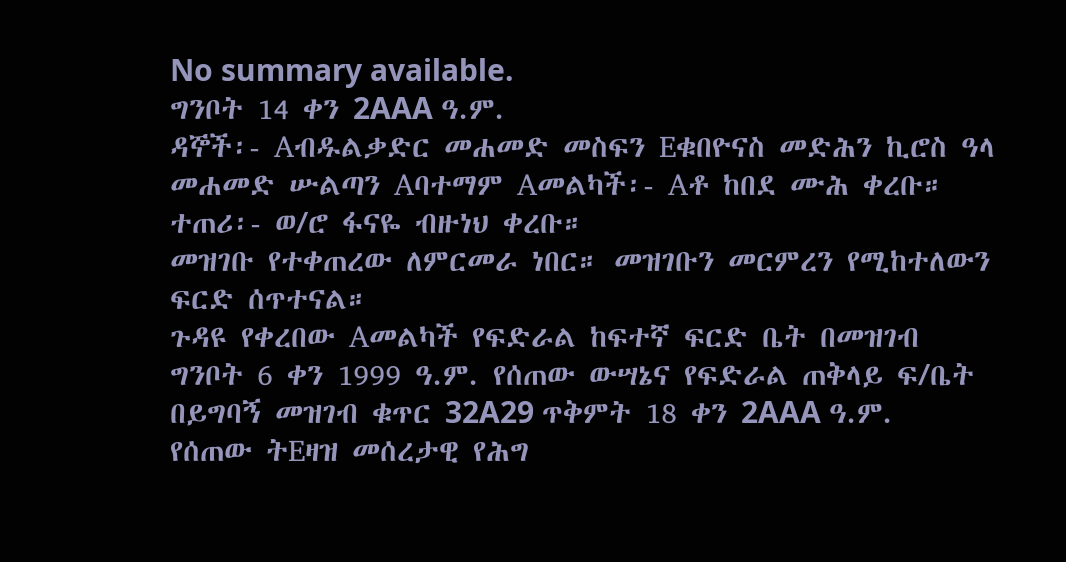No summary available.
ግንቦት 14 ቀን 2AAA ዓ.ም.
ዳኞች፡- Aብዱልቃድር መሐመድ መስፍን Eቁበዮናስ መድሕን ኪሮስ ዓላ መሐመድ ሡልጣን Aባተማም Aመልካች፡- Aቶ ከበደ ሙሕ ቀረቡ።
ተጠሪ፡- ወ/ሮ ፋናዬ ብዙነህ ቀረቡ።
መዝገቡ የተቀጠረው ለምርመራ ነበር። መዝገቡን መርምረን የሚከተለውን ፍርድ ሰጥተናል።
ጉዳዩ የቀረበው Aመልካች የፍድራል ከፍተኛ ፍርድ ቤት በመዝገብ ግንቦት 6 ቀን 1999 ዓ.ም. የሰጠው ውሣኔና የፍድራል ጠቅላይ ፍ/ቤት በይግባኝ መዝገብ ቁጥር 32A29 ጥቅምት 18 ቀን 2AAA ዓ.ም.
የሰጠው ትEዛዝ መሰረታዊ የሕግ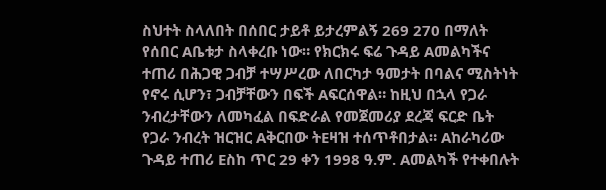ስህተት ስላለበት በሰበር ታይቶ ይታረምልኝ 269 270 በማለት የሰበር Aቤቱታ ስላቀረቡ ነው። የክርክሩ ፍሬ ጉዳይ Aመልካችና ተጠሪ በሕጋዊ ጋብቻ ተሣሥረው ለበርካታ ዓመታት በባልና ሚስትነት የኖሩ ሲሆን፣ ጋብቻቸውን በፍች Aፍርሰዋል። ከዚህ በኋላ የጋራ ንብረታቸውን ለመካፈል በፍድራል የመጀመሪያ ደረጃ ፍርድ ቤት የጋራ ንብረት ዝርዝር Aቅርበው ትEዛዝ ተሰጥቶበታል። Aከራካሪው ጉዳይ ተጠሪ Eስከ ጥር 29 ቀን 1998 ዓ.ም. Aመልካች የተቀበሉት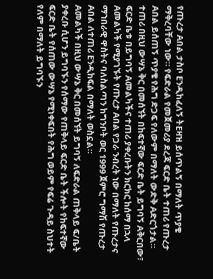የጡረታ Aበል ታስቦ Eንዲከፈለኝ ትEዛዝ ይሰጥልኝ በማለት ጥያቄ ማቅረባቸው ነው። የፍድራል የመጀመሪያ ደረጃ ፍርድ ቤት ተጠሪ የጡረታ Aበል ይሰጠኝ ጥያቄ የሕግ ድጋፍ የለውም በማለት ውድቅ Aድርጎታል። ተጠሪ በዚህ ውሣኔ ቅር በመሰኘት በከፍተኛው ፍርድ ቤት ይግባኝ Aቅርበው፣ ፍርድ ቤቱ በይግባኝ Aመልካችና ተጠሪ ያቀረቡትን ክርክር ከሰማ በኋላ Aመልካች የሚያገኙት የጡረታ Aበል የጋራ ንብረት ነው በማለት የጡረታና ማኀበራዊ ዋስትና ባለስልጣን ከግንቦት ወር 1999 ጀምሮ ግማሽ የጡረታ Aበል ለተጠሪ Eንዲከፍል በማለት ወስኗል።
Aመልካች በዚህ ውሣኔ ቅር በመሰኘት ይግባኝ ለፍድራል ጠቅላይ ፍ/ቤት ያቀረቡ ሲሆን ይግባኙን የሰማው የጠቅላይ ፍርድ ቤት ችሎት የከፍተኛው ፍርድ ቤት የሰጠው ውሣኔ የሚነቀፍበት የሕግ ወይም የፍሬ ጉዳይ ስህተት የለም በማለት ይግባኙን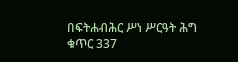በፍትሐብሕር ሥነ ሥርዓት ሕግ ቁጥር 337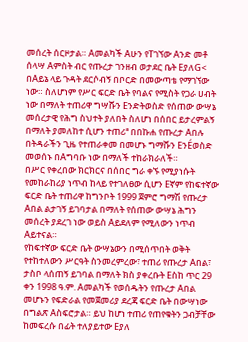መሰረት ሰርዞታል። Aመልካች Aሁን የTገኘው Aንድ መቶ ሰላሣ Aምስት ብር የጡረታ ገንዘብ ወታደር ቤት EያለG< በAይኔ ላይ ጉዳት ደርሶብኝ በቦርድ በመውጣቴ የማገኘው ነው። ስለሆነም የሥር ፍርድ ቤት የባልና የሚስት የጋራ ሀብት ነው በማለት ተጠሪዋ ግሣሹን Eንድትወስድ የሰጠው ውሣኔ መሰረታዊ የሕግ ስህተት ያለበት ስለሆነ በሰበር ይታረምልኝ በማለት ያመለከተ ሲሆን ተጠሪª በበኩሐ የጡረታ Aበሉ በትዳራችን ጊዜ የተጠራቀመ በመሆኑ ግማሹን EንÉወስድ መወሰኑ በAግባቡ ነው በማለች ተከራክራለች።
በሥር የቀረበው ክርክርና በሰበር ግራ ቀኙ የሚያነሱት የመከራከሪያ ነጥብ ከላይ የተገለፀው ሲሆን Eኛም የከፍተኛው ፍርድ ቤት ተጠሪዋ ከግንቦት 1999 ጀምሮ ግማሽ የጡረታ Aበል ልታገኝ ይገባታል በማለት የሰጠው ውሣኔ ሕግን መሰረት ያደረገ ነው ወይስ Aይደለም የሚለውን ነጥብ Aይተናል።
የከፍተኛው ፍርድ ቤት ውሣኔውን በሚሰጥበት ወቅት የተከተለውን ሥርዓት ስንመረምረው፣ ተጠሪ የጡረታ Aበል፣ ታስቦ ላሰጠኝ ይገባል በማለት ክስ ያቀረቡት Eስከ ጥር 29 ቀን 1998 ዓ.ም. Aመልካች የወሰዱትን የጡረታ Aበል መሆኑን የፍድራል የመጀመሪያ ደረጃ ፍርድ ቤት በውሣነው በግልጽ Aስፍሮታል። ይህ ከሆነ ተጠሪ የጠየቁትን ጋብቻቸው ከመፍረሱ በፊት ተለያይተው Eያለ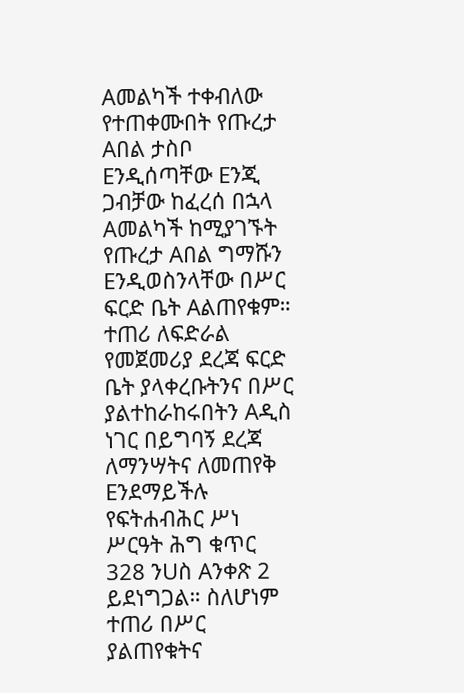Aመልካች ተቀብለው የተጠቀሙበት የጡረታ Aበል ታስቦ Eንዲሰጣቸው Eንጂ ጋብቻው ከፈረሰ በኋላ Aመልካች ከሚያገኙት የጡረታ Aበል ግማሹን Eንዲወስንላቸው በሥር ፍርድ ቤት Aልጠየቁም። ተጠሪ ለፍድራል የመጀመሪያ ደረጃ ፍርድ ቤት ያላቀረቡትንና በሥር ያልተከራከሩበትን Aዲስ ነገር በይግባኝ ደረጃ ለማንሣትና ለመጠየቅ Eንደማይችሉ የፍትሐብሕር ሥነ ሥርዓት ሕግ ቁጥር 328 ንUስ Aንቀጽ 2 ይደነግጋል። ስለሆነም ተጠሪ በሥር ያልጠየቁትና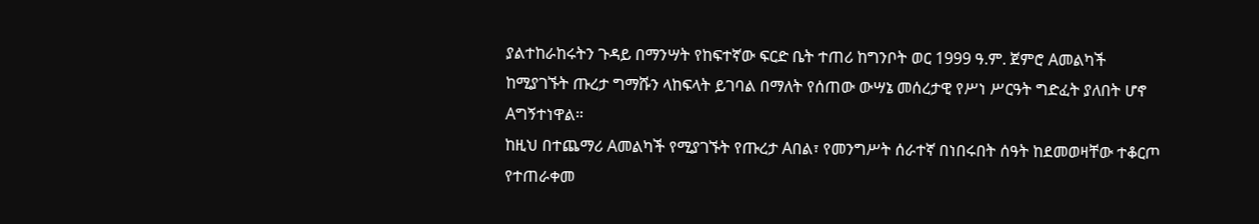ያልተከራከሩትን ጉዳይ በማንሣት የከፍተኛው ፍርድ ቤት ተጠሪ ከግንቦት ወር 1999 ዓ.ም. ጀምሮ Aመልካች ከሚያገኙት ጡረታ ግማሹን ላከፍላት ይገባል በማለት የሰጠው ውሣኔ መሰረታዊ የሥነ ሥርዓት ግድፈት ያለበት ሆኖ Aግኝተነዋል።
ከዚህ በተጨማሪ Aመልካች የሚያገኙት የጡረታ Aበል፣ የመንግሥት ሰራተኛ በነበሩበት ሰዓት ከደመወዛቸው ተቆርጦ የተጠራቀመ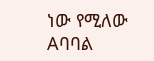ነው የሚለው Aባባል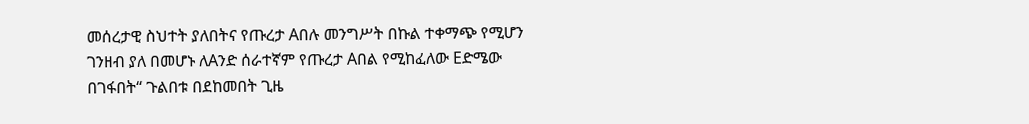መሰረታዊ ስህተት ያለበትና የጡረታ Aበሉ መንግሥት በኩል ተቀማጭ የሚሆን ገንዘብ ያለ በመሆኑ ለAንድ ሰራተኛም የጡረታ Aበል የሚከፈለው Eድሜው በገፋበት“ ጉልበቱ በደከመበት ጊዜ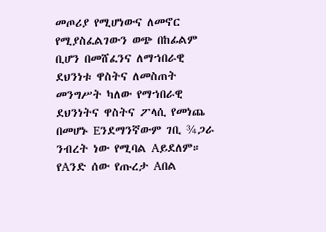መጦሪያ የሚሆነውና ለመኖር የሚያስፈልገውን ወጭ በከፊልም ቢሆን በመሸፈንና ለማኀበራዊ ደህንነቱ ዋስትና ለመስጠት መንግሥት ካለው የማኀበራዊ ደህንነትና ዋስትና ፖላሲ የመነጨ በመሆኑ Eንደማንኛውም ገቢ ¾ጋራ ንብረት ነው የሚባል Aይደለም። የAንድ ሰው የጡረታ Aበል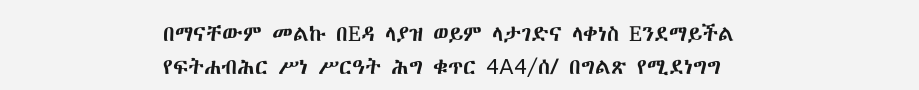በማናቸውም መልኩ በEዳ ላያዝ ወይም ላታገድና ላቀነስ Eንደማይችል የፍትሐብሕር ሥነ ሥርዓት ሕግ ቁጥር 4A4/ሰ/ በግልጽ የሚደነግግ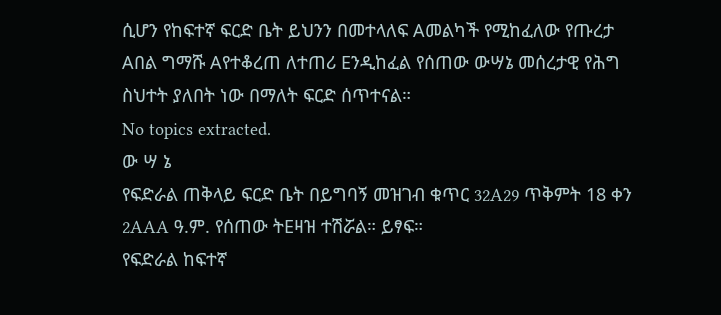ሲሆን የከፍተኛ ፍርድ ቤት ይህንን በመተላለፍ Aመልካች የሚከፈለው የጡረታ Aበል ግማሹ Aየተቆረጠ ለተጠሪ Eንዲከፈል የሰጠው ውሣኔ መሰረታዊ የሕግ ስህተት ያለበት ነው በማለት ፍርድ ሰጥተናል።
No topics extracted.
ው ሣ ኔ
የፍድራል ጠቅላይ ፍርድ ቤት በይግባኝ መዝገብ ቁጥር 32A29 ጥቅምት 18 ቀን 2AAA ዓ.ም. የሰጠው ትEዛዝ ተሽሯል። ይፃፍ።
የፍድራል ከፍተኛ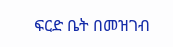ፍርድ ቤት በመዝገብ